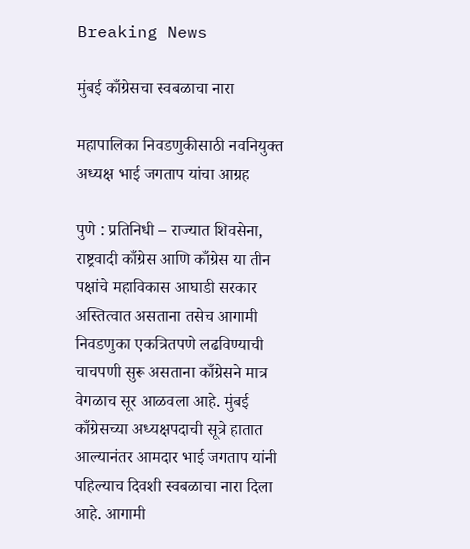Breaking News

मुंबई काँग्रेसचा स्वबळाचा नारा

महापालिका निवडणुकीसाठी नवनियुक्त अध्यक्ष भाई जगताप यांचा आग्रह

पुणे : प्रतिनिधी – राज्यात शिवसेना, राष्ट्रवादी काँग्रेस आणि काँग्रेस या तीन पक्षांचे महाविकास आघाडी सरकार अस्तित्वात असताना तसेच आगामी निवडणुका एकत्रितपणे लढविण्याची चाचपणी सुरू असताना काँग्रेसने मात्र वेगळाच सूर आळवला आहे. मुंबई काँग्रेसच्या अध्यक्षपदाची सूत्रे हातात आल्यानंतर आमदार भाई जगताप यांनी पहिल्याच दिवशी स्वबळाचा नारा दिला आहे. आगामी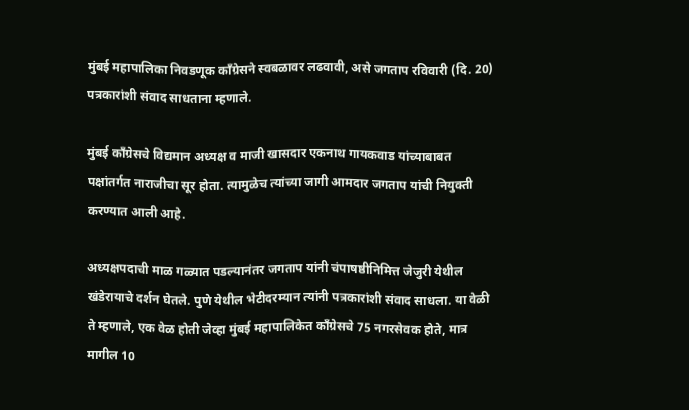मुंबई महापालिका निवडणूक काँग्रेसने स्वबळावर लढवावी, असे जगताप रविवारी (दि. 20) पत्रकारांशी संवाद साधताना म्हणाले.

मुंबई काँग्रेसचे विद्यमान अध्यक्ष व माजी खासदार एकनाथ गायकवाड यांच्याबाबत पक्षांतर्गत नाराजीचा सूर होता. त्यामुळेच त्यांच्या जागी आमदार जगताप यांची नियुक्ती करण्यात आली आहे.

अध्यक्षपदाची माळ गळ्यात पडल्यानंतर जगताप यांनी चंपाषष्ठीनिमित्त जेजुरी येथील खंडेरायाचे दर्शन घेतले. पुणे येथील भेटीदरम्यान त्यांनी पत्रकारांशी संवाद साधला. या वेळी ते म्हणाले, एक वेळ होती जेव्हा मुंबई महापालिकेत काँग्रेसचे 75 नगरसेवक होते, मात्र मागील 10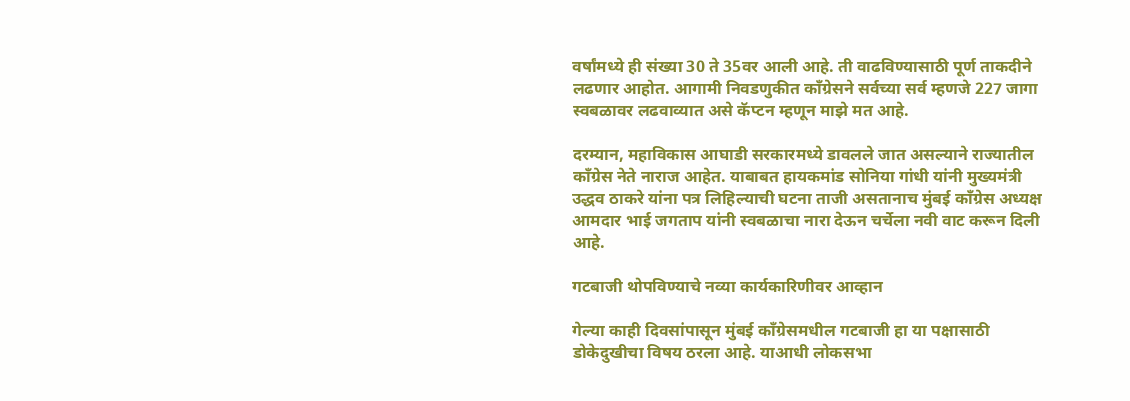वर्षांमध्ये ही संख्या 30 ते 35वर आली आहे. ती वाढविण्यासाठी पूर्ण ताकदीने लढणार आहोत. आगामी निवडणुकीत काँग्रेसने सर्वच्या सर्व म्हणजे 227 जागा स्वबळावर लढवाव्यात असे कॅप्टन म्हणून माझे मत आहे.

दरम्यान, महाविकास आघाडी सरकारमध्ये डावलले जात असल्याने राज्यातील काँग्रेस नेते नाराज आहेत. याबाबत हायकमांड सोनिया गांधी यांनी मुख्यमंत्री उद्धव ठाकरे यांना पत्र लिहिल्याची घटना ताजी असतानाच मुंबई काँग्रेस अध्यक्ष आमदार भाई जगताप यांनी स्वबळाचा नारा देऊन चर्चेला नवी वाट करून दिली आहे.

गटबाजी थोपविण्याचे नव्या कार्यकारिणीवर आव्हान

गेल्या काही दिवसांपासून मुंबई काँग्रेसमधील गटबाजी हा या पक्षासाठी डोकेदुखीचा विषय ठरला आहे. याआधी लोकसभा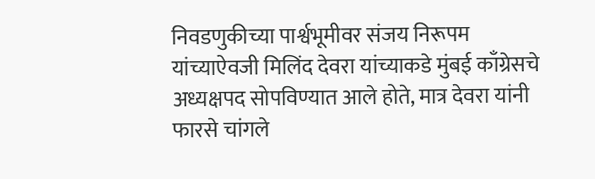निवडणुकीच्या पार्श्वभूमीवर संजय निरूपम यांच्याऐवजी मिलिंद देवरा यांच्याकडे मुंबई काँग्रेसचे अध्यक्षपद सोपविण्यात आले होते, मात्र देवरा यांनी फारसे चांगले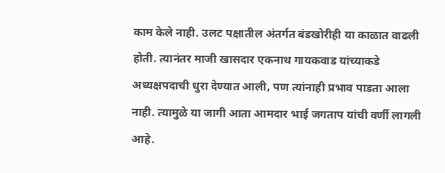काम केले नाही. उलट पक्षातील अंतर्गत बंडखोरीही या काळात वाढली होती. त्यानंतर माजी खासदार एकनाथ गायकवाड यांच्याकडे अध्यक्षपदाची धुरा देण्यात आली, पण त्यांनाही प्रभाव पाडता आला नाही. त्यामुळे या जागी आता आमदार भाई जगताप यांची वर्णी लागली आहे.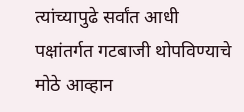त्यांच्यापुढे सर्वांत आधी पक्षांतर्गत गटबाजी थोपविण्याचे मोठे आव्हान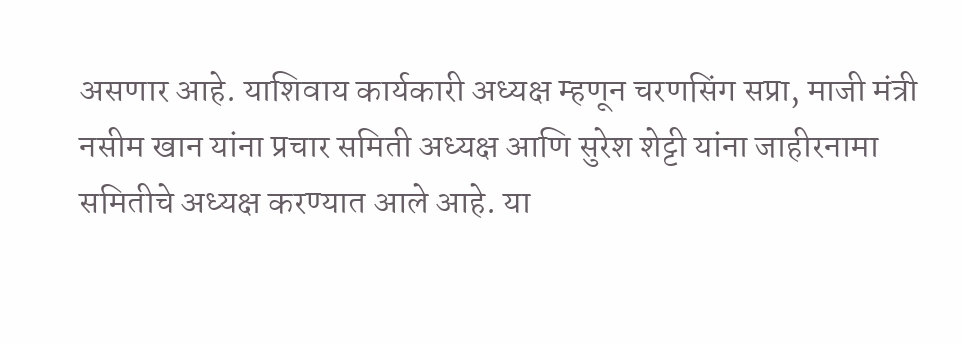असणार आहे. याशिवाय कार्यकारी अध्यक्ष म्हणून चरणसिंग सप्रा, माजी मंत्री नसीम खान यांना प्रचार समिती अध्यक्ष आणि सुरेश शेट्टी यांना जाहीरनामा समितीचे अध्यक्ष करण्यात आले आहे. या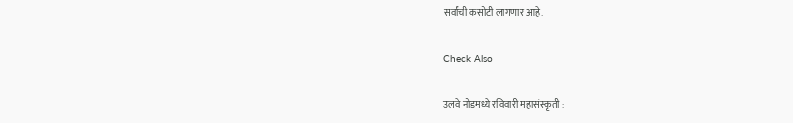सर्वांची कसोटी लागणार आहे.

Check Also

उलवे नोडमध्ये रविवारी महासंस्कृती :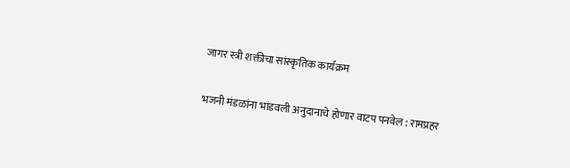जागर स्त्री शक्तीचा सांस्कृतिक कार्यक्रम

भजनी मंडळांना भांडवली अनुदानाचे होणार वाटप पनवेल : रामप्रहर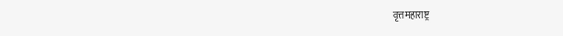वृत्तमहाराष्ट्र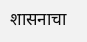शासनाचा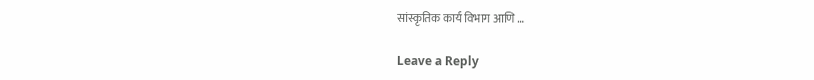सांस्कृतिक कार्य विभाग आणि …

Leave a Reply